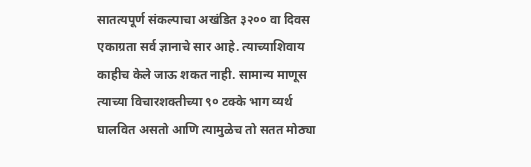सातत्यपूर्ण संकल्पाचा अखंडित ३२०० वा दिवस
एकाग्रता सर्व ज्ञानाचे सार आहे. त्याच्याशिवाय काहीच केले जाऊ शकत नाही. सामान्य माणूस त्याच्या विचारशक्तीच्या ९० टक्के भाग व्यर्थ घालवित असतो आणि त्यामुळेच तो सतत मोठ्या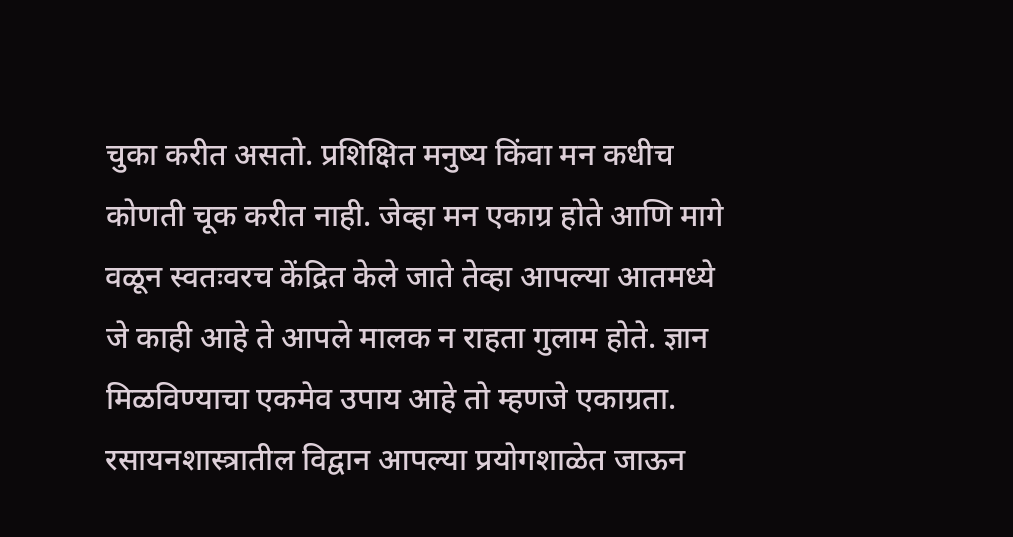चुका करीत असतो. प्रशिक्षित मनुष्य किंवा मन कधीच कोणती चूक करीत नाही. जेव्हा मन एकाग्र होते आणि मागे वळून स्वतःवरच केंद्रित केले जाते तेव्हा आपल्या आतमध्ये जे काही आहे ते आपले मालक न राहता गुलाम होते. ज्ञान मिळविण्याचा एकमेव उपाय आहे तो म्हणजे एकाग्रता. रसायनशास्त्रातील विद्वान आपल्या प्रयोगशाळेत जाऊन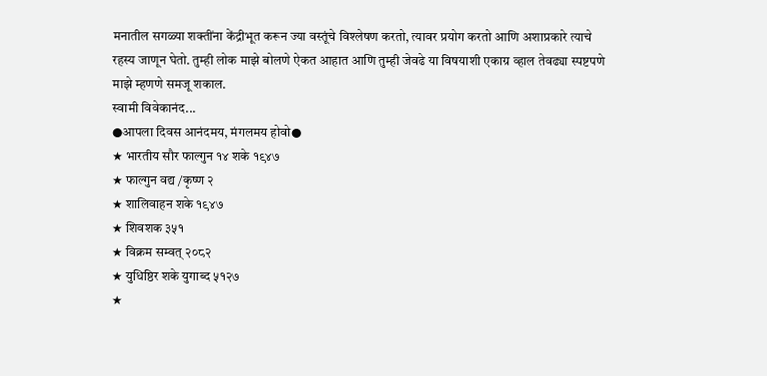मनातील सगळ्या शक्तींना केंद्रीभूत करून ज्या वस्तूंचे विश्लेषण करतो, त्यावर प्रयोग करतो आणि अशाप्रकारे त्याचे रहस्य जाणून घेतो. तुम्ही लोक माझे बोलणे ऐकत आहात आणि तुम्ही जेवढे या विषयाशी एकाग्र व्हाल तेवढ्या स्पष्टपणे माझे म्हणणे समजू शकाल.
स्वामी विवेकानंद...
●आपला दिवस आनंदमय, मंगलमय होवो●
★ भारतीय सौर फाल्गुन १४ शके १९४७
★ फाल्गुन वद्य /कृष्ण २
★ शालिवाहन शके १९४७
★ शिवशक ३५१
★ विक्रम सम्वत् २०८२
★ युधिष्ठिर शके युगाब्द ५१२७
★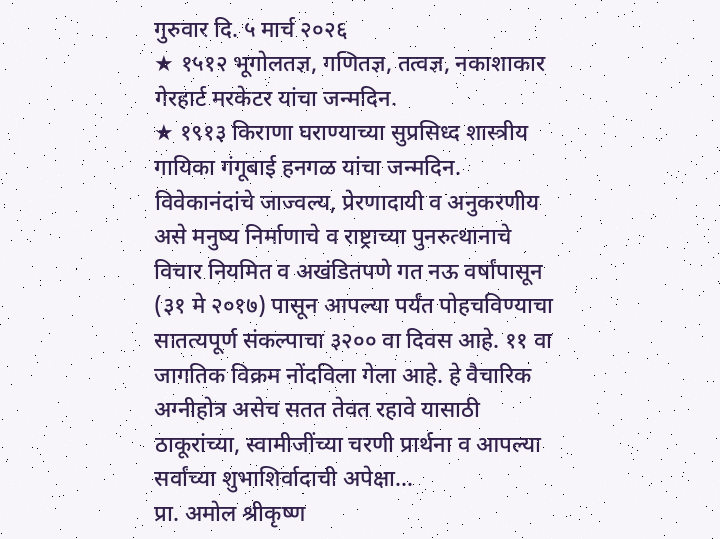गुरुवार दि. ५ मार्च २०२६
★ १५१२ भूगोलतज्ञ, गणितज्ञ, तत्वज्ञ, नकाशाकार गेरहार्ट मरकेटर यांचा जन्मदिन.
★ १९१३ किराणा घराण्याच्या सुप्रसिध्द शास्त्रीय गायिका गंगूबाई हनगळ यांचा जन्मदिन.
विवेकानंदांचे जाज्वल्य, प्रेरणादायी व अनुकरणीय असे मनुष्य निर्माणाचे व राष्ट्राच्या पुनरुत्थानाचे विचार नियमित व अखंडितपणे गत नऊ वर्षांपासून (३१ मे २०१७) पासून आपल्या पर्यंत पोहचविण्याचा सातत्यपूर्ण संकल्पाचा ३२०० वा दिवस आहे. ११ वा जागतिक विक्रम नोंदविला गेला आहे. हे वैचारिक अग्नीहोत्र असेच सतत तेवत रहावे यासाठी ठाकूरांच्या, स्वामीजींच्या चरणी प्रार्थना व आपल्या सर्वांच्या शुभाशिर्वादाची अपेक्षा…
प्रा. अमोल श्रीकृष्ण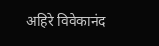अहिरे विवेकानंद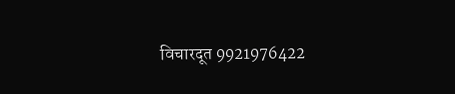विचारदूत 9921976422